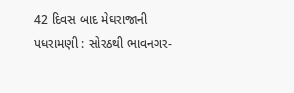42 દિવસ બાદ મેઘરાજાની પધરામણી : સોરઠથી ભાવનગર-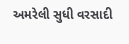અમરેલી સુધી વરસાદી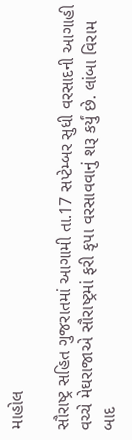માહોલ

સૌરાષ્ટ્ર સહિત ગુજરાતમાં આગામી તા.17 સપ્ટેમ્બર સુધી વરસાદની આગાહી વચ્ચે મેઘરાજાએ સૌરાષ્ટ્રમાં ફરી કૃપા વરસાવવાનું શરૂ કર્યું છે. લાંબા વિરામ બાદ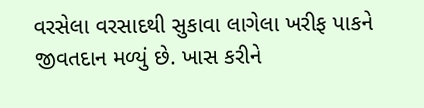વરસેલા વરસાદથી સુકાવા લાગેલા ખરીફ પાકને જીવતદાન મળ્યું છે. ખાસ કરીને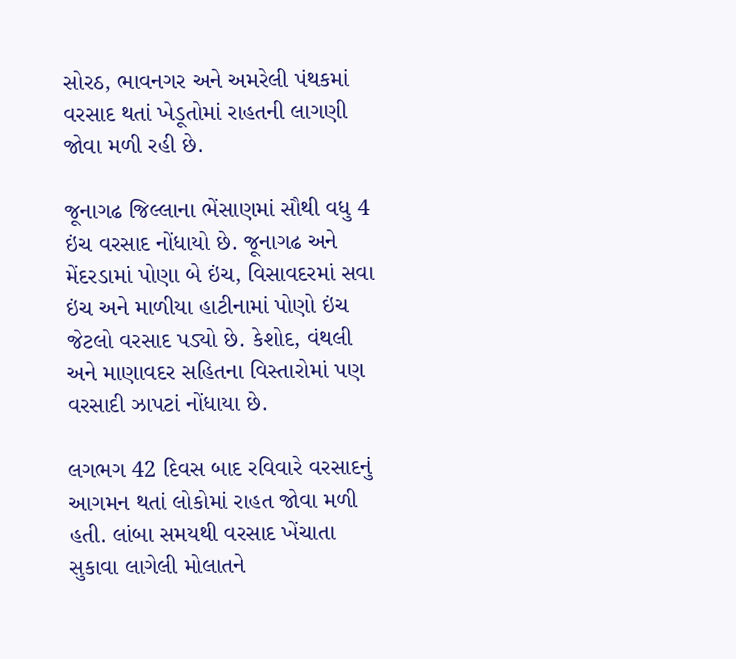સોરઠ, ભાવનગર અને અમરેલી પંથકમાં વરસાદ થતાં ખેડૂતોમાં રાહતની લાગણી જોવા મળી રહી છે.

જૂનાગઢ જિલ્લાના ભેંસાણમાં સૌથી વધુ 4 ઇંચ વરસાદ નોંધાયો છે. જૂનાગઢ અને મેંદરડામાં પોણા બે ઇંચ, વિસાવદરમાં સવા ઇંચ અને માળીયા હાટીનામાં પોણો ઇંચ જેટલો વરસાદ પડ્યો છે. કેશોદ, વંથલી અને માણાવદર સહિતના વિસ્તારોમાં પણ વરસાદી ઝાપટાં નોંધાયા છે.

લગભગ 42 દિવસ બાદ રવિવારે વરસાદનું આગમન થતાં લોકોમાં રાહત જોવા મળી હતી. લાંબા સમયથી વરસાદ ખેંચાતા સુકાવા લાગેલી મોલાતને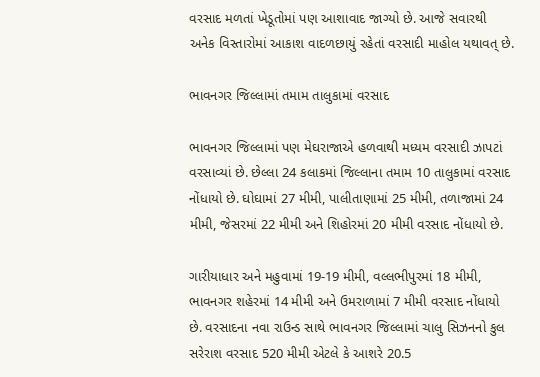વરસાદ મળતાં ખેડૂતોમાં પણ આશાવાદ જાગ્યો છે. આજે સવારથી અનેક વિસ્તારોમાં આકાશ વાદળછાયું રહેતાં વરસાદી માહોલ યથાવત્ છે.

ભાવનગર જિલ્લામાં તમામ તાલુકામાં વરસાદ

ભાવનગર જિલ્લામાં પણ મેઘરાજાએ હળવાથી મધ્યમ વરસાદી ઝાપટાં વરસાવ્યાં છે. છેલ્લા 24 કલાકમાં જિલ્લાના તમામ 10 તાલુકામાં વરસાદ નોંધાયો છે. ઘોઘામાં 27 મીમી, પાલીતાણામાં 25 મીમી, તળાજામાં 24 મીમી, જેસરમાં 22 મીમી અને શિહોરમાં 20 મીમી વરસાદ નોંધાયો છે.

ગારીયાધાર અને મહુવામાં 19-19 મીમી, વલ્લભીપુરમાં 18 મીમી, ભાવનગર શહેરમાં 14 મીમી અને ઉમરાળામાં 7 મીમી વરસાદ નોંધાયો છે. વરસાદના નવા રાઉન્ડ સાથે ભાવનગર જિલ્લામાં ચાલુ સિઝનનો કુલ સરેરાશ વરસાદ 520 મીમી એટલે કે આશરે 20.5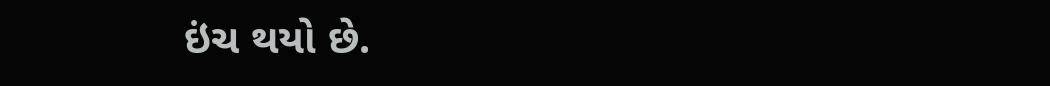ઇંચ થયો છે.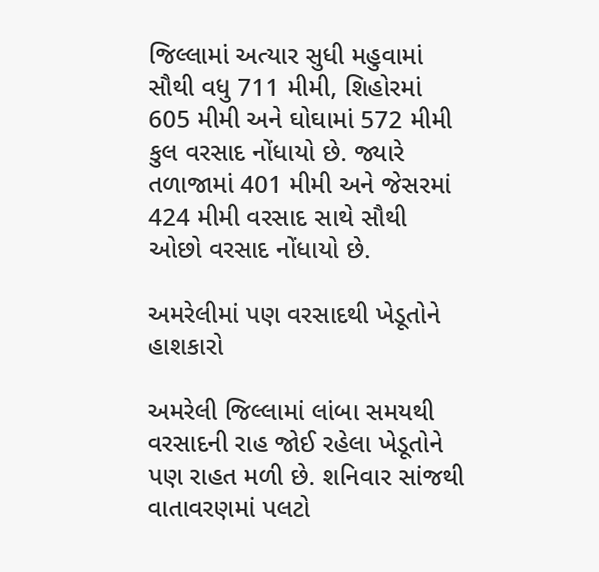જિલ્લામાં અત્યાર સુધી મહુવામાં સૌથી વધુ 711 મીમી, શિહોરમાં 605 મીમી અને ઘોઘામાં 572 મીમી કુલ વરસાદ નોંધાયો છે. જ્યારે તળાજામાં 401 મીમી અને જેસરમાં 424 મીમી વરસાદ સાથે સૌથી ઓછો વરસાદ નોંધાયો છે.

અમરેલીમાં પણ વરસાદથી ખેડૂતોને હાશકારો

અમરેલી જિલ્લામાં લાંબા સમયથી વરસાદની રાહ જોઈ રહેલા ખેડૂતોને પણ રાહત મળી છે. શનિવાર સાંજથી વાતાવરણમાં પલટો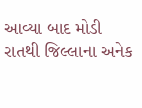આવ્યા બાદ મોડી રાતથી જિલ્લાના અનેક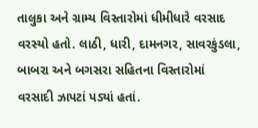તાલુકા અને ગ્રામ્ય વિસ્તારોમાં ધીમીધારે વરસાદ વરસ્યો હતો. લાઠી, ધારી, દામનગર, સાવરકુંડલા, બાબરા અને બગસરા સહિતના વિસ્તારોમાં વરસાદી ઝાપટાં પડ્યાં હતાં.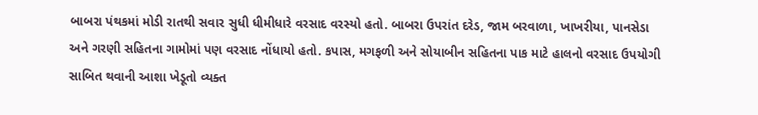બાબરા પંથકમાં મોડી રાતથી સવાર સુધી ધીમીધારે વરસાદ વરસ્યો હતો. બાબરા ઉપરાંત દરેડ, જામ બરવાળા, ખાખરીયા, પાનસેડા અને ગરણી સહિતના ગામોમાં પણ વરસાદ નોંધાયો હતો. કપાસ, મગફળી અને સોયાબીન સહિતના પાક માટે હાલનો વરસાદ ઉપયોગી સાબિત થવાની આશા ખેડૂતો વ્યક્ત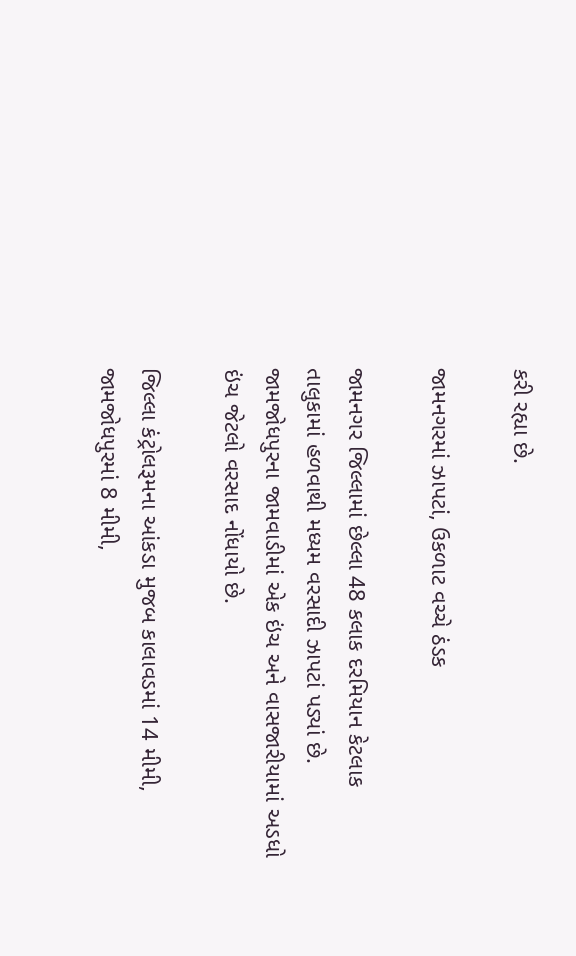કરી રહ્યા છે.

જામનગરમાં ઝાપટાં, ઉકળાટ વચ્ચે ઠંડક

જામનગર જિલ્લામાં છેલ્લા 48 કલાક દરમિયાન કેટલાક તાલુકામાં હળવાથી મધ્યમ વરસાદી ઝાપટાં પડ્યાં છે. જામજોધપુરના જામવાડીમાં એક ઇંચ અને વાસજારીયામાં અડધો ઇંચ જેટલો વરસાદ નોંધાયો છે.

જિલ્લા કંટ્રોલરૂમના આંકડા મુજબ કાલાવડમાં 14 મીમી, જામજોધપુરમાં 8 મીમી,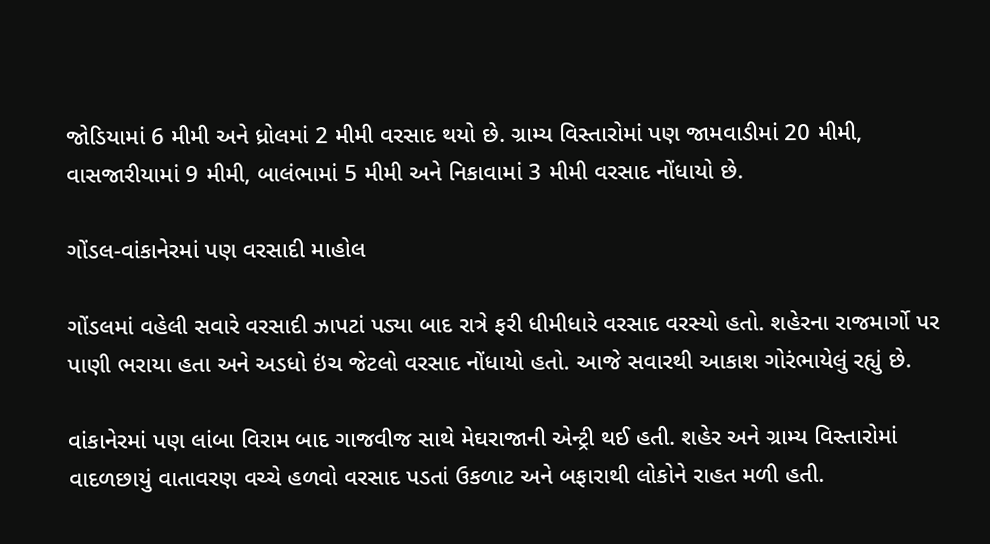જોડિયામાં 6 મીમી અને ધ્રોલમાં 2 મીમી વરસાદ થયો છે. ગ્રામ્ય વિસ્તારોમાં પણ જામવાડીમાં 20 મીમી, વાસજારીયામાં 9 મીમી, બાલંભામાં 5 મીમી અને નિકાવામાં 3 મીમી વરસાદ નોંધાયો છે.

ગોંડલ-વાંકાનેરમાં પણ વરસાદી માહોલ

ગોંડલમાં વહેલી સવારે વરસાદી ઝાપટાં પડ્યા બાદ રાત્રે ફરી ધીમીધારે વરસાદ વરસ્યો હતો. શહેરના રાજમાર્ગો પર પાણી ભરાયા હતા અને અડધો ઇંચ જેટલો વરસાદ નોંધાયો હતો. આજે સવારથી આકાશ ગોરંભાયેલું રહ્યું છે.

વાંકાનેરમાં પણ લાંબા વિરામ બાદ ગાજવીજ સાથે મેઘરાજાની એન્ટ્રી થઈ હતી. શહેર અને ગ્રામ્ય વિસ્તારોમાં વાદળછાયું વાતાવરણ વચ્ચે હળવો વરસાદ પડતાં ઉકળાટ અને બફારાથી લોકોને રાહત મળી હતી.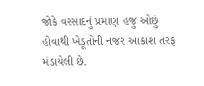જોકે વરસાદનું પ્રમાણ હજુ ઓછું હોવાથી ખેડૂતોની નજર આકાશ તરફ મંડાયેલી છે.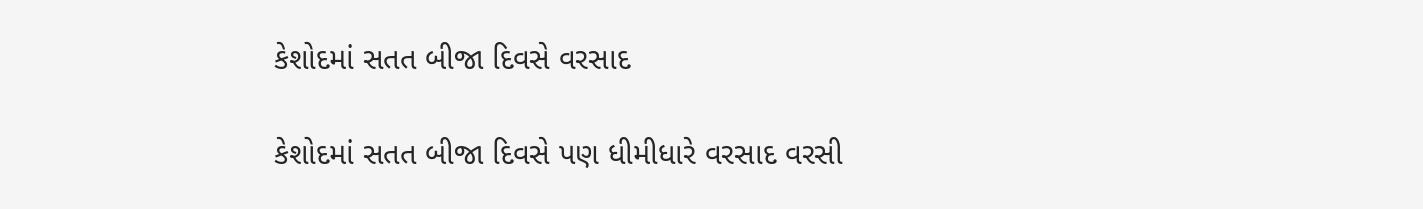કેશોદમાં સતત બીજા દિવસે વરસાદ

કેશોદમાં સતત બીજા દિવસે પણ ધીમીધારે વરસાદ વરસી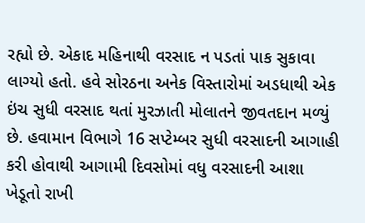રહ્યો છે. એકાદ મહિનાથી વરસાદ ન પડતાં પાક સુકાવા લાગ્યો હતો. હવે સોરઠના અનેક વિસ્તારોમાં અડધાથી એક ઇંચ સુધી વરસાદ થતાં મુરઝાતી મોલાતને જીવતદાન મળ્યું છે. હવામાન વિભાગે 16 સપ્ટેમ્બર સુધી વરસાદની આગાહી કરી હોવાથી આગામી દિવસોમાં વધુ વરસાદની આશા ખેડૂતો રાખી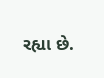રહ્યા છે.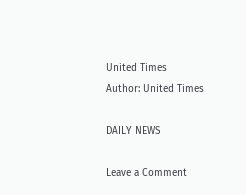United Times
Author: United Times

DAILY NEWS

Leave a Comment